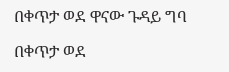በቀጥታ ወደ ዋናው ጉዳይ ግባ

በቀጥታ ወደ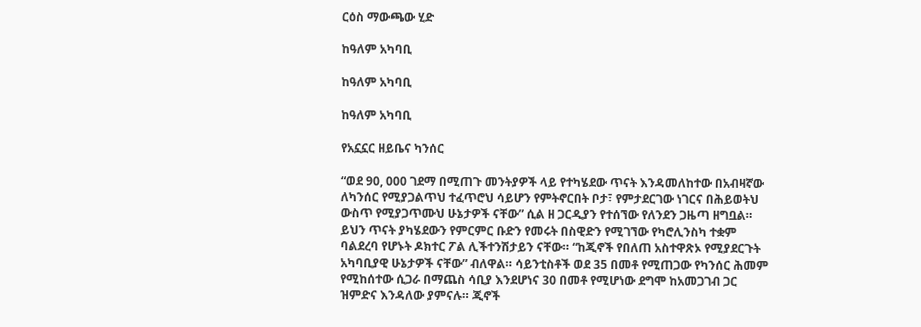ርዕስ ማውጫው ሂድ

ከዓለም አካባቢ

ከዓለም አካባቢ

ከዓለም አካባቢ

የአኗኗር ዘይቤና ካንሰር

“ወደ 90, 000 ገደማ በሚጠጉ መንትያዎች ላይ የተካሄደው ጥናት እንዳመለከተው በአብዛኛው ለካንሰር የሚያጋልጥህ ተፈጥሮህ ሳይሆን የምትኖርበት ቦታ፣ የምታደርገው ነገርና በሕይወትህ ውስጥ የሚያጋጥሙህ ሁኔታዎች ናቸው” ሲል ዘ ጋርዲያን የተሰኘው የለንደን ጋዜጣ ዘግቧል። ይህን ጥናት ያካሄደውን የምርምር ቡድን የመሩት በስዊድን የሚገኘው የካሮሊንስካ ተቋም ባልደረባ የሆኑት ዶክተር ፖል ሊችተንሽታይን ናቸው። “ከጂኖች የበለጠ አስተዋጽኦ የሚያደርጉት አካባቢያዊ ሁኔታዎች ናቸው” ብለዋል። ሳይንቲስቶች ወደ 35 በመቶ የሚጠጋው የካንሰር ሕመም የሚከሰተው ሲጋራ በማጨስ ሳቢያ እንደሆነና 30 በመቶ የሚሆነው ደግሞ ከአመጋገብ ጋር ዝምድና እንዳለው ያምናሉ። ጂኖች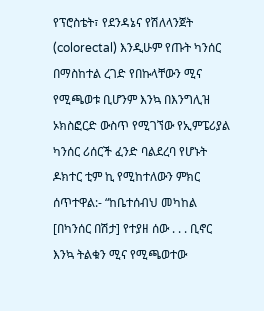የፕሮስቴት፣ የደንዳኔና የሽለላንጀት (colorectal) እንዲሁም የጡት ካንሰር በማስከተል ረገድ የበኩላቸውን ሚና የሚጫወቱ ቢሆንም እንኳ በእንግሊዝ ኦክስፎርድ ውስጥ የሚገኘው የኢምፔሪያል ካንሰር ሪሰርች ፈንድ ባልደረባ የሆኑት ዶክተር ቲም ኪ የሚከተለውን ምክር ሰጥተዋል:- “ከቤተሰብህ መካከል [በካንሰር በሽታ] የተያዘ ሰው . . . ቢኖር እንኳ ትልቁን ሚና የሚጫወተው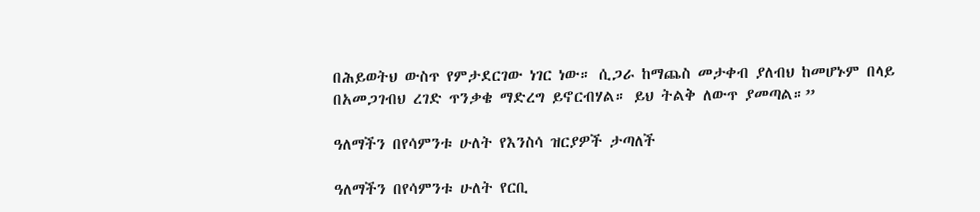በሕይወትህ ውስጥ የምታደርገው ነገር ነው። ሲጋራ ከማጨስ መታቀብ ያለብህ ከመሆኑም በላይ በአመጋገብህ ረገድ ጥንቃቄ ማድረግ ይኖርብሃል። ይህ ትልቅ ለውጥ ያመጣል።”

ዓለማችን በየሳምንቱ ሁለት የእንስሳ ዝርያዎች ታጣለች

ዓለማችን በየሳምንቱ ሁለት የርቢ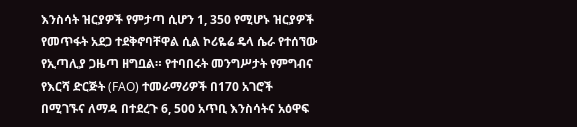እንስሳት ዝርያዎች የምታጣ ሲሆን 1, 350 የሚሆኑ ዝርያዎች የመጥፋት አደጋ ተደቅኖባቸዋል ሲል ኮሪዬሬ ዴላ ሴራ የተሰኘው የኢጣሊያ ጋዜጣ ዘግቧል። የተባበሩት መንግሥታት የምግብና የእርሻ ድርጅት (FAO) ተመራማሪዎች በ170 አገሮች በሚገኙና ለማዳ በተደረጉ 6, 500 አጥቢ እንስሳትና አዕዋፍ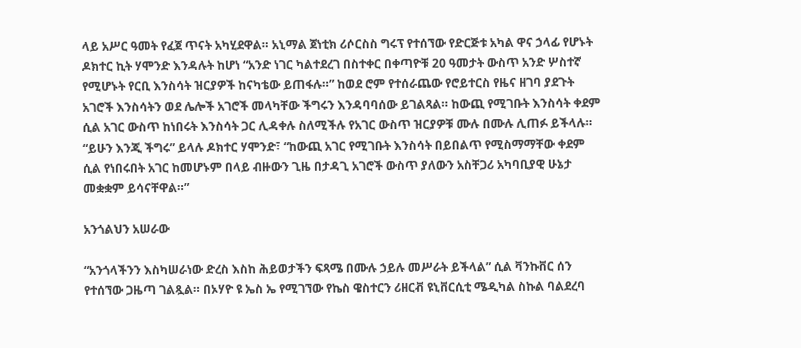ላይ አሥር ዓመት የፈጀ ጥናት አካሂደዋል። አኒማል ጀነቲክ ሪሶርስስ ግሩፕ የተሰኘው የድርጅቱ አካል ዋና ኃላፊ የሆኑት ዶክተር ኪት ሃሞንድ እንዳሉት ከሆነ “አንድ ነገር ካልተደረገ በስተቀር በቀጣዮቹ 20 ዓመታት ውስጥ አንድ ሦስተኛ የሚሆኑት የርቢ እንስሳት ዝርያዎች ከናካቴው ይጠፋሉ።” ከወደ ሮም የተሰራጨው የሮይተርስ የዜና ዘገባ ያደጉት አገሮች እንስሳትን ወደ ሌሎች አገሮች መላካቸው ችግሩን እንዳባባሰው ይገልጻል። ከውጪ የሚገቡት እንስሳት ቀደም ሲል አገር ውስጥ ከነበሩት እንስሳት ጋር ሊዳቀሉ ስለሚችሉ የአገር ውስጥ ዝርያዎቹ ሙሉ በሙሉ ሊጠፉ ይችላሉ። “ይሁን እንጂ ችግሩ” ይላሉ ዶክተር ሃሞንድ፣ “ከውጪ አገር የሚገቡት እንስሳት በይበልጥ የሚስማማቸው ቀደም ሲል የነበሩበት አገር ከመሆኑም በላይ ብዙውን ጊዜ በታዳጊ አገሮች ውስጥ ያለውን አስቸጋሪ አካባቢያዊ ሁኔታ መቋቋም ይሳናቸዋል።”

አንጎልህን አሠራው

“አንጎላችንን እስካሠራነው ድረስ እስከ ሕይወታችን ፍጻሜ በሙሉ ኃይሉ መሥራት ይችላል” ሲል ቫንኩቨር ሰን የተሰኘው ጋዜጣ ገልጿል። በኦሃዮ ዩ ኤስ ኤ የሚገኘው የኬስ ዌስተርን ሪዘርቭ ዩኒቨርሲቲ ሜዲካል ስኩል ባልደረባ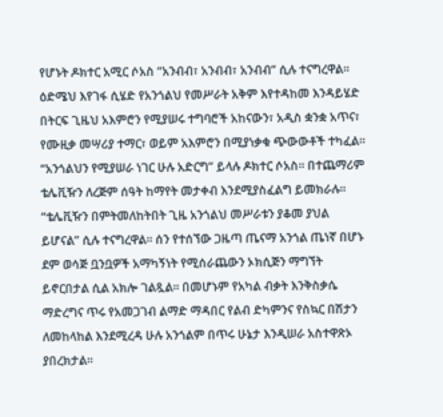የሆኑት ዶክተር አሚር ሶአስ “አንብብ፣ አንብብ፣ አንብብ” ሲሉ ተናግረዋል። ዕድሜህ እየገፋ ሲሄድ የአንጎልህ የመሥራት አቅም እየተዳከመ እንዳይሄድ በትርፍ ጊዜህ አእምሮን የሚያሠሩ ተግባሮች አከናውን፣ አዲስ ቋንቋ አጥና፣ የሙዚቃ መሣሪያ ተማር፣ ወይም አእምሮን በሚያነቃቁ ጭውውቶች ተካፈል። “አንጎልህን የሚያሠራ ነገር ሁሉ አድርግ” ይላሉ ዶክተር ሶአስ። በተጨማሪም ቴሌቪዥን ለረጅም ሰዓት ከማየት መታቀብ እንደሚያስፈልግ ይመክራሉ። “ቴሌቪዥን በምትመለከትበት ጊዜ አንጎልህ መሥራቱን ያቆመ ያህል ይሆናል” ሲሉ ተናግረዋል። ሰን የተሰኘው ጋዜጣ ጤናማ አንጎል ጤነኛ በሆኑ ደም ወሳጅ ቧንቧዎች አማካኝነት የሚሰራጨውን ኦክሲጅን ማግኘት ይኖርበታል ሲል አክሎ ገልጿል። በመሆኑም የአካል ብቃት እንቅስቃሴ ማድረግና ጥሩ የአመጋገብ ልማድ ማዳበር የልብ ድካምንና የስኳር በሽታን ለመከላከል እንደሚረዳ ሁሉ አንጎልም በጥሩ ሁኔታ እንዲሠራ አስተዋጽኦ ያበረክታል።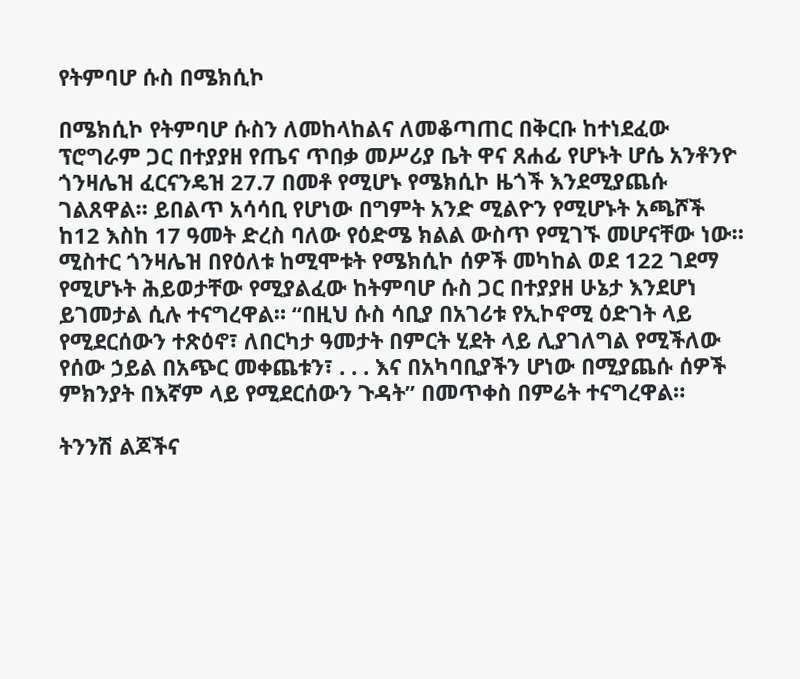የትምባሆ ሱስ በሜክሲኮ

በሜክሲኮ የትምባሆ ሱስን ለመከላከልና ለመቆጣጠር በቅርቡ ከተነደፈው ፕሮግራም ጋር በተያያዘ የጤና ጥበቃ መሥሪያ ቤት ዋና ጸሐፊ የሆኑት ሆሴ አንቶንዮ ጎንዛሌዝ ፈርናንዴዝ 27.7 በመቶ የሚሆኑ የሜክሲኮ ዜጎች እንደሚያጨሱ ገልጸዋል። ይበልጥ አሳሳቢ የሆነው በግምት አንድ ሚልዮን የሚሆኑት አጫሾች ከ12 እስከ 17 ዓመት ድረስ ባለው የዕድሜ ክልል ውስጥ የሚገኙ መሆናቸው ነው። ሚስተር ጎንዛሌዝ በየዕለቱ ከሚሞቱት የሜክሲኮ ሰዎች መካከል ወደ 122 ገደማ የሚሆኑት ሕይወታቸው የሚያልፈው ከትምባሆ ሱስ ጋር በተያያዘ ሁኔታ እንደሆነ ይገመታል ሲሉ ተናግረዋል። “በዚህ ሱስ ሳቢያ በአገሪቱ የኢኮኖሚ ዕድገት ላይ የሚደርሰውን ተጽዕኖ፣ ለበርካታ ዓመታት በምርት ሂደት ላይ ሊያገለግል የሚችለው የሰው ኃይል በአጭር መቀጨቱን፣ . . . እና በአካባቢያችን ሆነው በሚያጨሱ ሰዎች ምክንያት በእኛም ላይ የሚደርሰውን ጉዳት” በመጥቀስ በምሬት ተናግረዋል።

ትንንሽ ልጆችና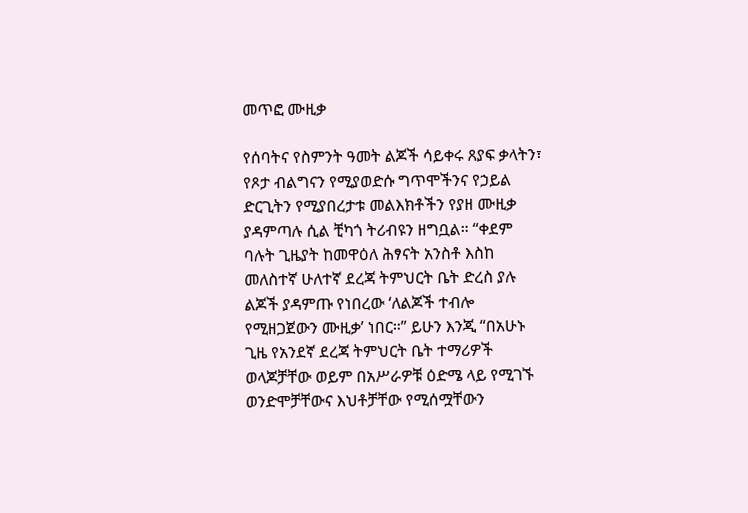መጥፎ ሙዚቃ

የሰባትና የስምንት ዓመት ልጆች ሳይቀሩ ጸያፍ ቃላትን፣ የጾታ ብልግናን የሚያወድሱ ግጥሞችንና የኃይል ድርጊትን የሚያበረታቱ መልእክቶችን የያዘ ሙዚቃ ያዳምጣሉ ሲል ቺካጎ ትሪብዩን ዘግቧል። “ቀደም ባሉት ጊዜያት ከመዋዕለ ሕፃናት አንስቶ እስከ መለስተኛ ሁለተኛ ደረጃ ትምህርት ቤት ድረስ ያሉ ልጆች ያዳምጡ የነበረው ‘ለልጆች ተብሎ የሚዘጋጀውን ሙዚቃ’ ነበር።” ይሁን እንጂ “በአሁኑ ጊዜ የአንደኛ ደረጃ ትምህርት ቤት ተማሪዎች ወላጆቻቸው ወይም በአሥራዎቹ ዕድሜ ላይ የሚገኙ ወንድሞቻቸውና እህቶቻቸው የሚሰሟቸውን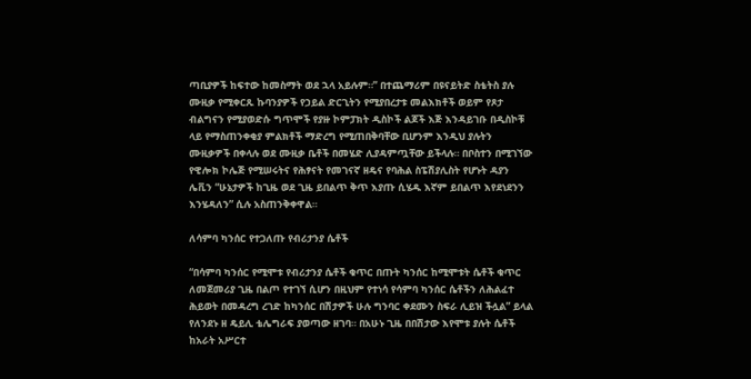ጣቢያዎች ከፍተው ከመስማት ወደ ኋላ አይሉም።” በተጨማሪም በዩናይትድ ስቴትስ ያሉ ሙዚቃ የሚቀርጹ ኩባንያዎች የኃይል ድርጊትን የሚያበረታቱ መልእክቶች ወይም የጾታ ብልግናን የሚያወድሱ ግጥሞች የያዙ ኮምፓክት ዲስኮች ልጆች እጅ እንዳይገቡ በዲስኮቹ ላይ የማስጠንቀቂያ ምልክቶች ማድረግ የሚጠበቅባቸው ቢሆንም እንዲህ ያሉትን ሙዚቃዎች በቀላሉ ወደ ሙዚቃ ቤቶች በመሄድ ሊያዳምጧቸው ይችላሉ። በቦስተን በሚገኘው የዊሎክ ኮሌጅ የሚሠሩትና የሕፃናት የመገናኛ ዘዴና የባሕል ስፔሽያሊስት የሆኑት ዳያን ሌቪን “ሁኔታዎች ከጊዜ ወደ ጊዜ ይበልጥ ቅጥ እያጡ ሲሄዱ እኛም ይበልጥ እየደነደንን እንሄዳለን” ሲሉ አስጠንቅቀዋል።

ለሳምባ ካንሰር የተጋለጡ የብሪታንያ ሴቶች

“በሳምባ ካንሰር የሚሞቱ የብሪታንያ ሴቶች ቁጥር በጡት ካንሰር ከሚሞቱት ሴቶች ቁጥር ለመጀመሪያ ጊዜ በልጦ የተገኘ ሲሆን በዚህም የተነሳ የሳምባ ካንሰር ሴቶችን ለሕልፈተ ሕይወት በመዳረግ ረገድ ከካንሰር በሽታዎች ሁሉ ግንባር ቀደሙን ስፍራ ሊይዝ ችሏል” ይላል የለንደኑ ዘ ዴይሊ ቴሌግራፍ ያወጣው ዘገባ። በአሁኑ ጊዜ በበሽታው እየሞቱ ያሉት ሴቶች ከአራት አሥርተ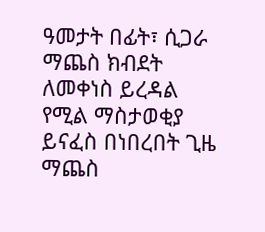ዓመታት በፊት፣ ሲጋራ ማጨስ ክብደት ለመቀነስ ይረዳል የሚል ማስታወቂያ ይናፈስ በነበረበት ጊዜ ማጨስ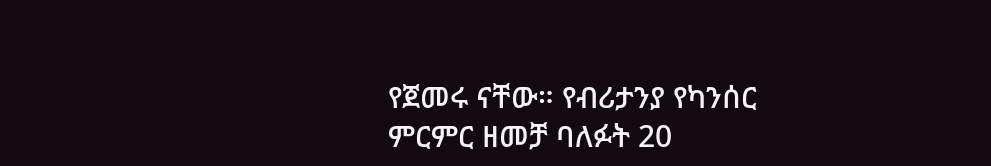የጀመሩ ናቸው። የብሪታንያ የካንሰር ምርምር ዘመቻ ባለፉት 20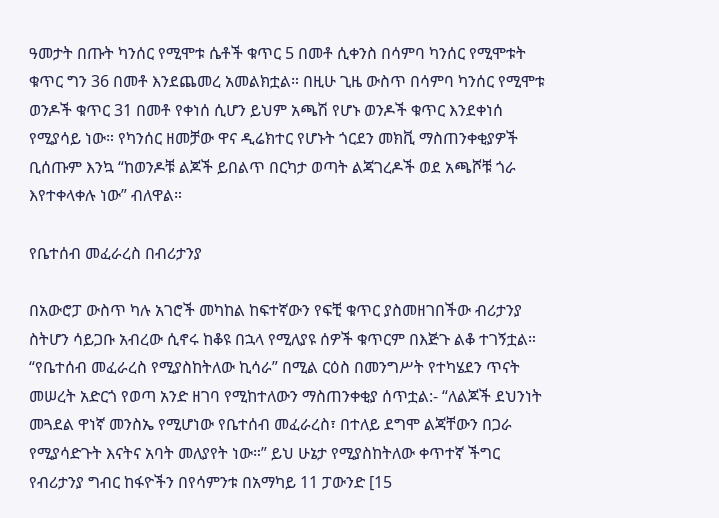ዓመታት በጡት ካንሰር የሚሞቱ ሴቶች ቁጥር 5 በመቶ ሲቀንስ በሳምባ ካንሰር የሚሞቱት ቁጥር ግን 36 በመቶ እንደጨመረ አመልክቷል። በዚሁ ጊዜ ውስጥ በሳምባ ካንሰር የሚሞቱ ወንዶች ቁጥር 31 በመቶ የቀነሰ ሲሆን ይህም አጫሽ የሆኑ ወንዶች ቁጥር እንደቀነሰ የሚያሳይ ነው። የካንሰር ዘመቻው ዋና ዲሬክተር የሆኑት ጎርደን መክቪ ማስጠንቀቂያዎች ቢሰጡም እንኳ “ከወንዶቹ ልጆች ይበልጥ በርካታ ወጣት ልጃገረዶች ወደ አጫሾቹ ጎራ እየተቀላቀሉ ነው” ብለዋል።

የቤተሰብ መፈራረስ በብሪታንያ

በአውሮፓ ውስጥ ካሉ አገሮች መካከል ከፍተኛውን የፍቺ ቁጥር ያስመዘገበችው ብሪታንያ ስትሆን ሳይጋቡ አብረው ሲኖሩ ከቆዩ በኋላ የሚለያዩ ሰዎች ቁጥርም በእጅጉ ልቆ ተገኝቷል። “የቤተሰብ መፈራረስ የሚያስከትለው ኪሳራ” በሚል ርዕስ በመንግሥት የተካሄደን ጥናት መሠረት አድርጎ የወጣ አንድ ዘገባ የሚከተለውን ማስጠንቀቂያ ሰጥቷል:- “ለልጆች ደህንነት መጓደል ዋነኛ መንስኤ የሚሆነው የቤተሰብ መፈራረስ፣ በተለይ ደግሞ ልጃቸውን በጋራ የሚያሳድጉት እናትና አባት መለያየት ነው።” ይህ ሁኔታ የሚያስከትለው ቀጥተኛ ችግር የብሪታንያ ግብር ከፋዮችን በየሳምንቱ በአማካይ 11 ፓውንድ [15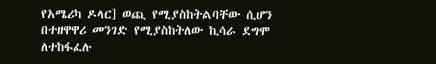የአሜሪካ ዶላር] ወጪ የሚያስከትልባቸው ሲሆን በተዘዋዋሪ መንገድ የሚያስከትለው ኪሳራ ደግሞ ለተከፋፈሉ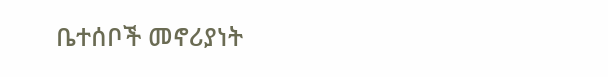ቤተሰቦች መኖሪያነት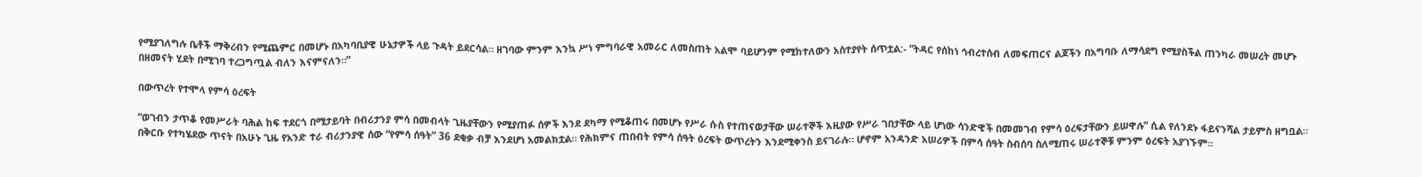የሚያገለግሉ ቤቶች ማቅረብን የሚጨምር በመሆኑ በአካባቢያዊ ሁኔታዎች ላይ ጉዳት ይደርሳል። ዘገባው ምንም እንኳ ሥነ ምግባራዊ አመራር ለመስጠት አልሞ ባይሆንም የሚከተለውን አስተያየት ሰጥቷል:- “ትዳር የሰከነ ኅብረተሰብ ለመፍጠርና ልጆችን በአግባቡ ለማሳደግ የሚያስችል ጠንካራ መሠረት መሆኑ በዘመናት ሂደት በሚገባ ተረጋግጧል ብለን እናምናለን።”

በውጥረት የተሞላ የምሳ ዕረፍት

“ወገብን ታጥቆ የመሥራት ባሕል ከፍ ተደርጎ በሚታይባት በብሪታንያ ምሳ በመብላት ጊዜያቸውን የሚያጠፉ ሰዎች እንደ ደካማ የሚቆጠሩ በመሆኑ የሥራ ሱስ የተጠናወታቸው ሠራተኞች እዚያው የሥራ ገበታቸው ላይ ሆነው ሳንድዊች በመመገብ የምሳ ዕረፍታቸውን ይሠዋሉ” ሲል የለንደኑ ፋይናንሻል ታይምስ ዘግቧል። በቅርቡ የተካሄደው ጥናት በአሁኑ ጊዜ የአንድ ተራ ብሪታንያዊ ሰው “የምሳ ሰዓት” 36 ደቂቃ ብቻ እንደሆነ አመልክቷል። የሕክምና ጠበብት የምሳ ሰዓት ዕረፍት ውጥረትን እንደሚቀንስ ይናገራሉ። ሆኖም አንዳንድ አሠሪዎች በምሳ ሰዓት ስብሰባ ስለሚጠሩ ሠራተኞቹ ምንም ዕረፍት አያገኙም።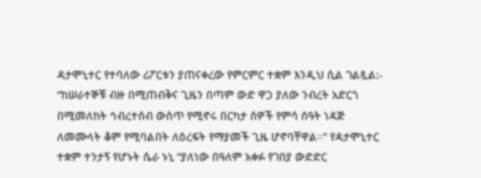ዳታሞኒተር የተባለው ሪፖርቱን ያጠናቀረው የምርምር ተቋም እንዲህ ሲል ገልጿል:- “ከሠራተኞቹ ብዙ በሚጠብቅና ጊዜን በጣም ውድ ዋጋ ያለው ንብረት አድርጎ በሚመለከት ኅብረተሰብ ውስጥ የሚኖሩ በርካታ ሰዎች የምሳ ሰዓት ነዳጅ ለመሙላት ቆም የሚባልበት ለዕረፍት የማያመች ጊዜ ሆኖባቸዋል።” የዳታሞኒተር ተቋም ተንታኝ የሆኑት ሴራ ኑኒ “ያለነው በዓለም አቀፉ የገበያ ውድድር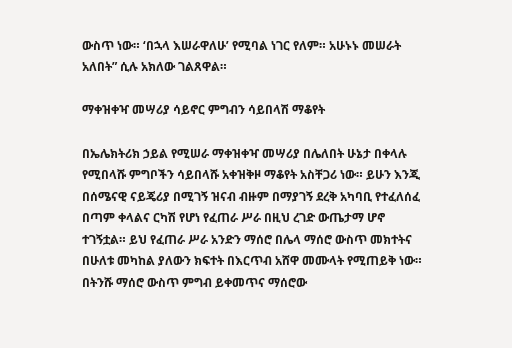ውስጥ ነው። ‘በኋላ እሠራዋለሁ’ የሚባል ነገር የለም። አሁኑኑ መሠራት አለበት” ሲሉ አክለው ገልጸዋል።

ማቀዝቀዣ መሣሪያ ሳይኖር ምግብን ሳይበላሽ ማቆየት

በኤሌክትሪክ ኃይል የሚሠራ ማቀዝቀዣ መሣሪያ በሌለበት ሁኔታ በቀላሉ የሚበላሹ ምግቦችን ሳይበላሹ አቀዝቅዞ ማቆየት አስቸጋሪ ነው። ይሁን እንጂ በሰሜናዊ ናይጄሪያ በሚገኝ ዝናብ ብዙም በማያገኝ ደረቅ አካባቢ የተፈለሰፈ በጣም ቀላልና ርካሽ የሆነ የፈጠራ ሥራ በዚህ ረገድ ውጤታማ ሆኖ ተገኝቷል። ይህ የፈጠራ ሥራ አንድን ማሰሮ በሌላ ማሰሮ ውስጥ መክተትና በሁለቱ መካከል ያለውን ክፍተት በእርጥብ አሸዋ መሙላት የሚጠይቅ ነው። በትንሹ ማሰሮ ውስጥ ምግብ ይቀመጥና ማሰሮው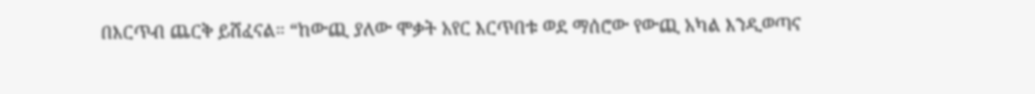በእርጥብ ጨርቅ ይሸፈናል። “ከውጪ ያለው ሞቃት አየር እርጥበቱ ወደ ማሰሮው የውጪ አካል እንዲወጣና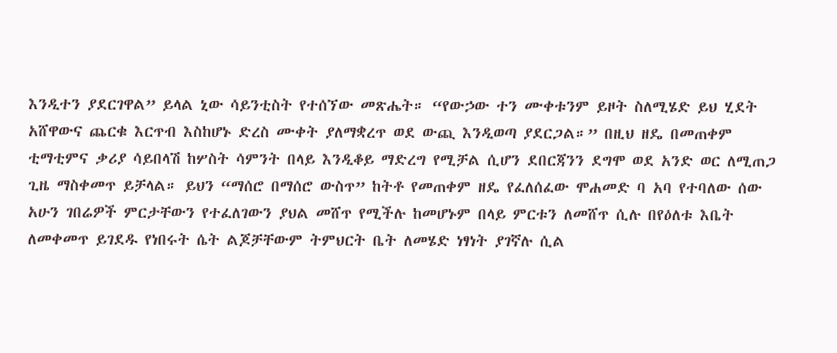እንዲተን ያደርገዋል” ይላል ኒው ሳይንቲስት የተሰኘው መጽሔት። “የውኃው ተን ሙቀቱንም ይዞት ስለሚሄድ ይህ ሂደት አሸዋውና ጨርቁ እርጥብ እስከሆኑ ድረስ ሙቀት ያለማቋረጥ ወደ ውጪ እንዲወጣ ያደርጋል።” በዚህ ዘዴ በመጠቀም ቲማቲምና ቃሪያ ሳይበላሽ ከሦስት ሳምንት በላይ እንዲቆይ ማድረግ የሚቻል ሲሆን ደበርጃንን ደግሞ ወደ አንድ ወር ለሚጠጋ ጊዜ ማስቀመጥ ይቻላል። ይህን “ማሰሮ በማሰሮ ውስጥ” ከትቶ የመጠቀም ዘዴ የፈለሰፈው ሞሐመድ ባ አባ የተባለው ሰው አሁን ገበሬዎች ምርታቸውን የተፈለገውን ያህል መሸጥ የሚችሉ ከመሆኑም በላይ ምርቱን ለመሸጥ ሲሉ በየዕለቱ እቤት ለመቀመጥ ይገደዱ የነበሩት ሴት ልጆቻቸውም ትምህርት ቤት ለመሄድ ነፃነት ያገኛሉ ሲል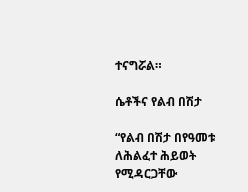ተናግሯል።

ሴቶችና የልብ በሽታ

“የልብ በሽታ በየዓመቱ ለሕልፈተ ሕይወት የሚዳርጋቸው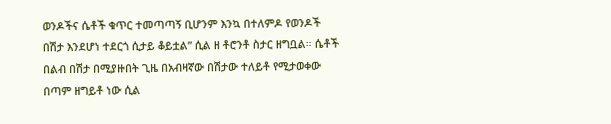ወንዶችና ሴቶች ቁጥር ተመጣጣኝ ቢሆንም እንኳ በተለምዶ የወንዶች በሽታ እንደሆነ ተደርጎ ሲታይ ቆይቷል” ሲል ዘ ቶሮንቶ ስታር ዘግቧል። ሴቶች በልብ በሽታ በሚያዙበት ጊዜ በአብዛኛው በሽታው ተለይቶ የሚታወቀው በጣም ዘግይቶ ነው ሲል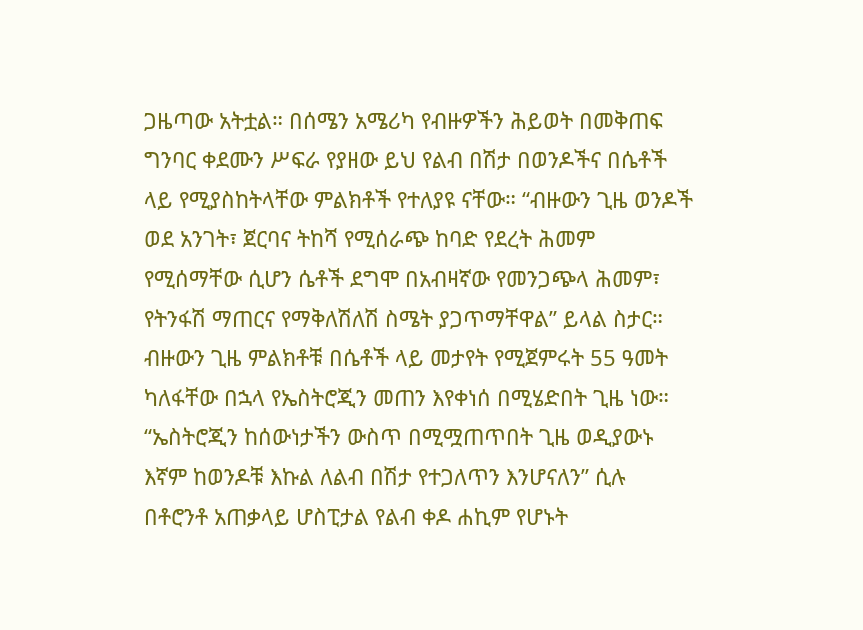ጋዜጣው አትቷል። በሰሜን አሜሪካ የብዙዎችን ሕይወት በመቅጠፍ ግንባር ቀደሙን ሥፍራ የያዘው ይህ የልብ በሽታ በወንዶችና በሴቶች ላይ የሚያስከትላቸው ምልክቶች የተለያዩ ናቸው። “ብዙውን ጊዜ ወንዶች ወደ አንገት፣ ጀርባና ትከሻ የሚሰራጭ ከባድ የደረት ሕመም የሚሰማቸው ሲሆን ሴቶች ደግሞ በአብዛኛው የመንጋጭላ ሕመም፣ የትንፋሽ ማጠርና የማቅለሽለሽ ስሜት ያጋጥማቸዋል” ይላል ስታር። ብዙውን ጊዜ ምልክቶቹ በሴቶች ላይ መታየት የሚጀምሩት 55 ዓመት ካለፋቸው በኋላ የኤስትሮጂን መጠን እየቀነሰ በሚሄድበት ጊዜ ነው። “ኤስትሮጂን ከሰውነታችን ውስጥ በሚሟጠጥበት ጊዜ ወዲያውኑ እኛም ከወንዶቹ እኩል ለልብ በሽታ የተጋለጥን እንሆናለን” ሲሉ በቶሮንቶ አጠቃላይ ሆስፒታል የልብ ቀዶ ሐኪም የሆኑት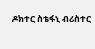ዶክተር ስቴፋኒ ብሪስተር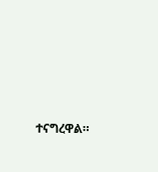ተናግረዋል።